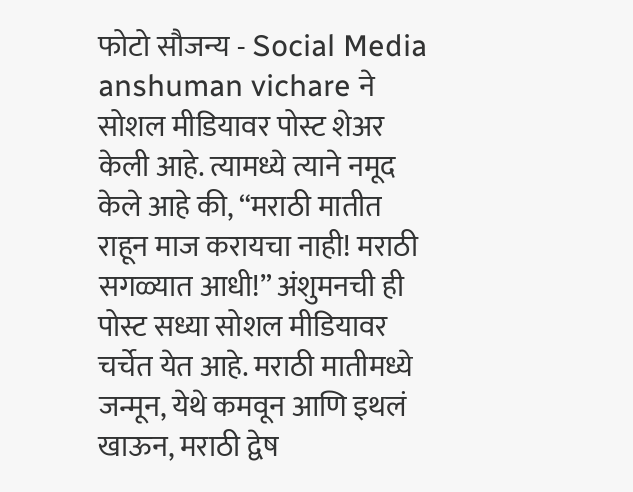फोटो सौजन्य - Social Media
anshuman vichare ने सोशल मीडियावर पोस्ट शेअर केली आहे. त्यामध्ये त्याने नमूद केले आहे की, “मराठी मातीत राहून माज करायचा नाही! मराठी सगळ्यात आधी!” अंशुमनची ही पोस्ट सध्या सोशल मीडियावर चर्चेत येत आहे. मराठी मातीमध्ये जन्मून, येथे कमवून आणि इथलं खाऊन, मराठी द्वेष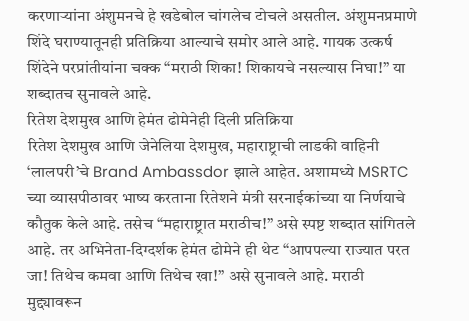करणाऱ्यांना अंशुमनचे हे खडेबोल चांगलेच टोचले असतील. अंशुमनप्रमाणे शिंदे घराण्यातूनही प्रतिक्रिया आल्याचे समोर आले आहे. गायक उत्कर्ष शिंदेने परप्रांतीयांना चक्क “मराठी शिका! शिकायचे नसल्यास निघा!” या शब्दातच सुनावले आहे.
रितेश देशमुख आणि हेमंत ढोमेनेही दिली प्रतिक्रिया
रितेश देशमुख आणि जेनेलिया देशमुख, महाराष्ट्राची लाडकी वाहिनी ‘लालपरी’चे Brand Ambassdor झाले आहेत. अशामध्ये MSRTC च्या व्यासपीठावर भाष्य करताना रितेशने मंत्री सरनाईकांच्या या निर्णयाचे कौतुक केले आहे. तसेच “महाराष्ट्रात मराठीच!” असे स्पष्ट शब्दात सांगितले आहे. तर अभिनेता-दिग्दर्शक हेमंत ढोमेने ही थेट “आपपल्या राज्यात परत जा! तिथेच कमवा आणि तिथेच खा!” असे सुनावले आहे. मराठी मुद्द्यावरून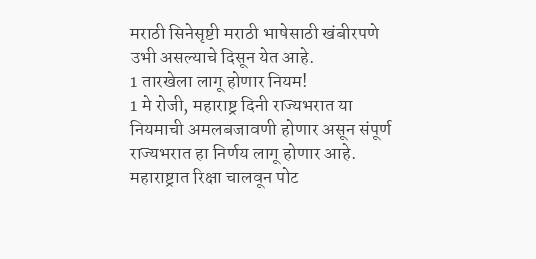मराठी सिनेसृष्टी मराठी भाषेसाठी खंबीरपणे उभी असल्याचे दिसून येत आहे.
1 तारखेला लागू होणार नियम!
1 मे रोजी, महाराष्ट्र दिनी राज्यभरात या नियमाची अमलबजावणी होणार असून संपूर्ण राज्यभरात हा निर्णय लागू होणार आहे. महाराष्ट्रात रिक्षा चालवून पोट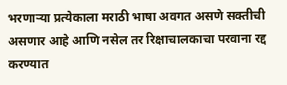भरणाऱ्या प्रत्येकाला मराठी भाषा अवगत असणे सक्तीची असणार आहे आणि नसेल तर रिक्षाचालकाचा परवाना रद्द करण्यात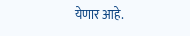येणार आहे.